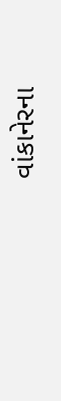વાંકાનેરના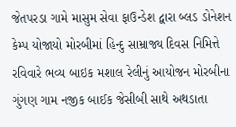જેતપરડા ગામે માસુમ સેવા ફાઉન્ડેશ દ્વારા બ્લડ ડોનેશન કેમ્પ યોજાયો મોરબીમાં હિન્દુ સામ્રાજ્ય દિવસ નિમિત્તે રવિવારે ભવ્ય બાઇક મશાલ રેલીનું આયોજન મોરબીના ગુંગણ ગામ નજીક બાઈક જેસીબી સાથે અથડાતા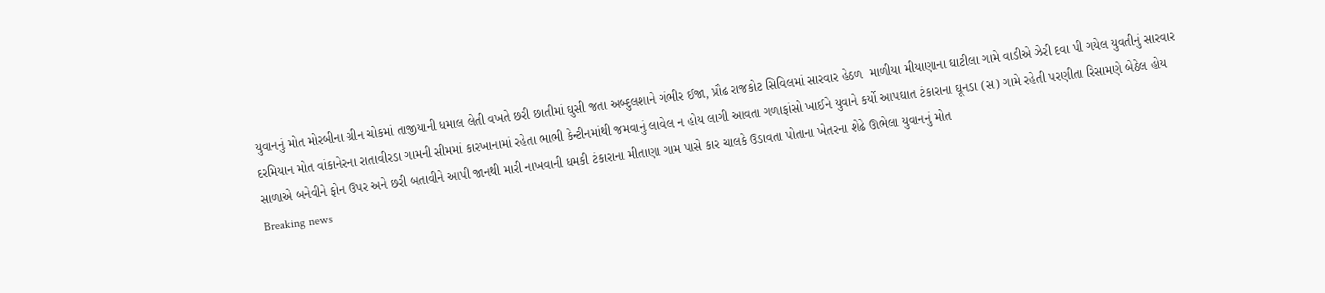યુવાનનું મોત મોરબીના ગ્રીન ચોકમાં તાજીયાની ધમાલ લેતી વખતે છરી છાતીમાં ઘુસી જતા અબ્દુલશાને ગંભીર ઈજા, પ્રૌઢ રાજકોટ સિવિલમાં સારવાર હેઠળ  માળીયા મીયાણાના ઘાટીલા ગામે વાડીએ ઝેરી દવા પી ગયેલ યુવતીનું સારવાર દરમિયાન મોત વાંકાનેરના રાતાવીરડા ગામની સીમમાં કારખાનામાં રહેતા ભાભી કેન્ટીનમાંથી જમવાનું લાવેલ ન હોય લાગી આવતા ગળાફાંસો ખાઈને યુવાને કર્યો આપઘાત ટંકારાના ઘૂનડા (સ) ગામે રહેતી પરણીતા રિસામણે બેઠેલ હોય સાળાએ બનેવીને ફોન ઉપર અને છરી બતાવીને આપી જાનથી મારી નાખવાની ધમકી ટંકારાના મીતાણા ગામ પાસે કાર ચાલકે ઉડાવતા પોતાના ખેતરના શેઢે ઊભેલા યુવાનનું મોત
Breaking news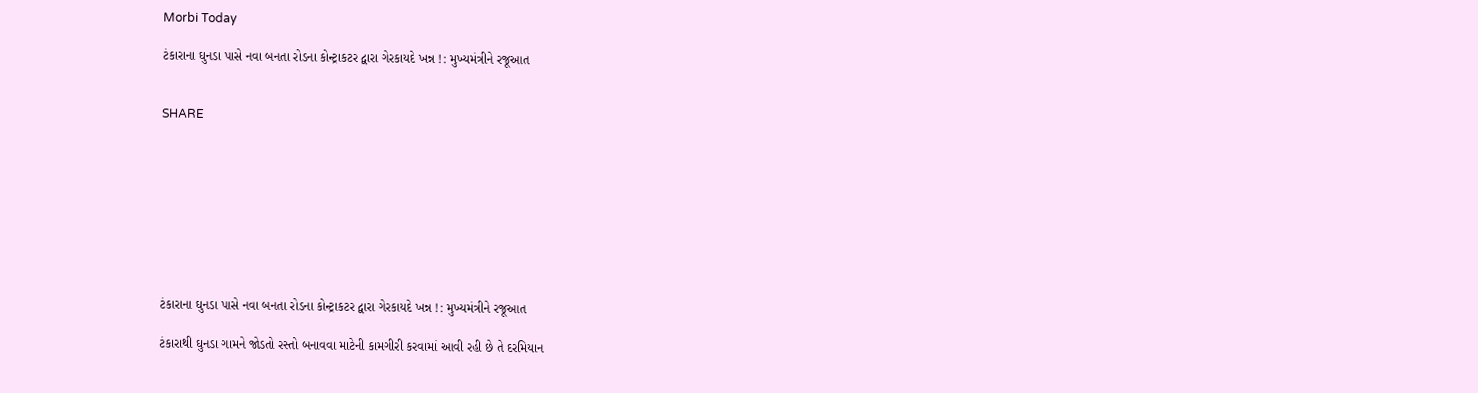Morbi Today

ટંકારાના ઘુનડા પાસે નવા બનતા રોડના કોન્ટ્રાકટર દ્વારા ગેરકાયદે ખન્ન !: મુખ્યમંત્રીને રજૂઆત


SHARE









ટંકારાના ઘુનડા પાસે નવા બનતા રોડના કોન્ટ્રાકટર દ્વારા ગેરકાયદે ખન્ન !: મુખ્યમંત્રીને રજૂઆત

ટંકારાથી ઘુનડા ગામને જોડતો રસ્તો બનાવવા માટેની કામગીરી કરવામાં આવી રહી છે તે દરમિયાન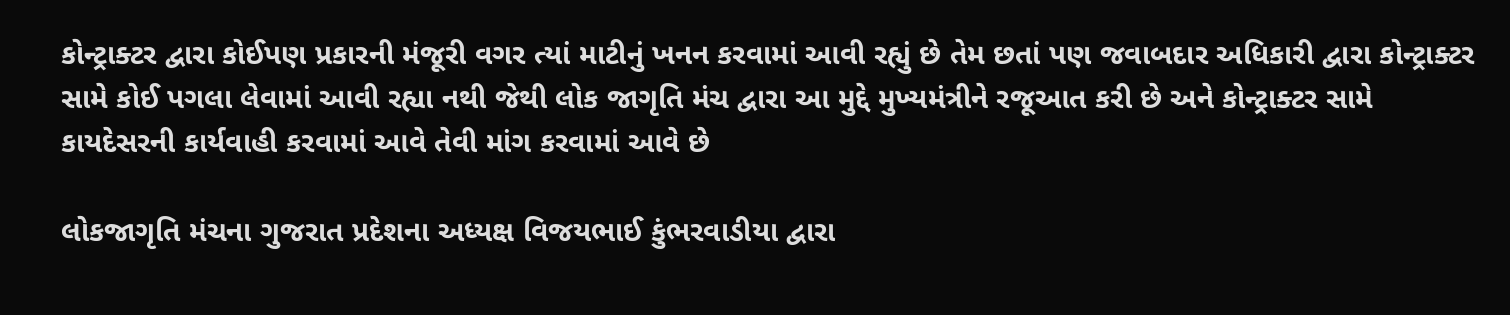કોન્ટ્રાક્ટર દ્વારા કોઈપણ પ્રકારની મંજૂરી વગર ત્યાં માટીનું ખનન કરવામાં આવી રહ્યું છે તેમ છતાં પણ જવાબદાર અધિકારી દ્વારા કોન્ટ્રાક્ટર સામે કોઈ પગલા લેવામાં આવી રહ્યા નથી જેથી લોક જાગૃતિ મંચ દ્વારા આ મુદ્દે મુખ્યમંત્રીને રજૂઆત કરી છે અને કોન્ટ્રાક્ટર સામે કાયદેસરની કાર્યવાહી કરવામાં આવે તેવી માંગ કરવામાં આવે છે

લોકજાગૃતિ મંચના ગુજરાત પ્રદેશના અધ્યક્ષ વિજયભાઈ કુંભરવાડીયા દ્વારા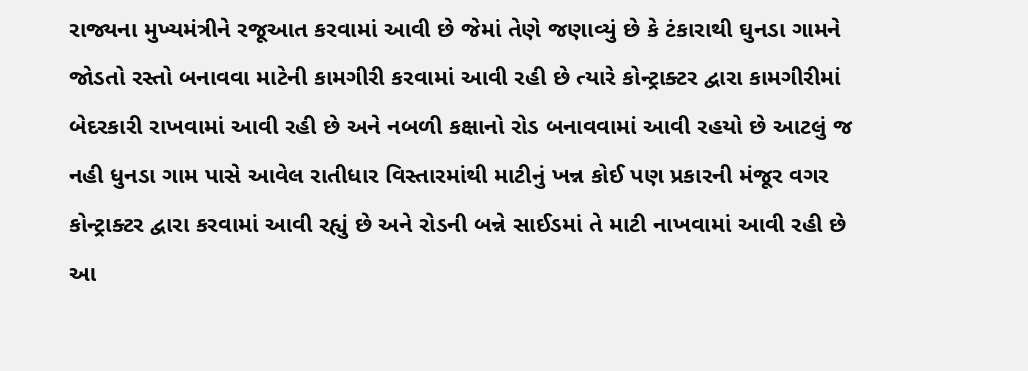રાજ્યના મુખ્યમંત્રીને રજૂઆત કરવામાં આવી છે જેમાં તેણે જણાવ્યું છે કે ટંકારાથી ઘુનડા ગામને જોડતો રસ્તો બનાવવા માટેની કામગીરી કરવામાં આવી રહી છે ત્યારે કોન્ટ્રાક્ટર દ્વારા કામગીરીમાં બેદરકારી રાખવામાં આવી રહી છે અને નબળી કક્ષાનો રોડ બનાવવામાં આવી રહયો છે આટલું જ નહી ધુનડા ગામ પાસે આવેલ રાતીધાર વિસ્તારમાંથી માટીનું ખન્ન કોઈ પણ પ્રકારની મંજૂર વગર કોન્ટ્રાક્ટર દ્વારા કરવામાં આવી રહ્યું છે અને રોડની બન્ને સાઈડમાં તે માટી નાખવામાં આવી રહી છે આ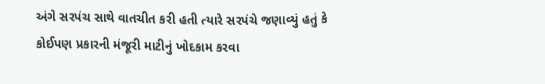અંગે સરપંચ સાથે વાતચીત કરી હતી ત્યારે સરપંચે જણાવ્યું હતું કે કોઈપણ પ્રકારની મંજૂરી માટીનું ખોદકામ કરવા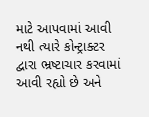માટે આપવામાં આવી નથી ત્યારે કોન્ટ્રાક્ટર દ્વારા ભ્રષ્ટાચાર કરવામાં આવી રહ્યો છે અને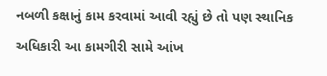નબળી કક્ષાનું કામ કરવામાં આવી રહ્યું છે તો પણ સ્થાનિક અધિકારી આ કામગીરી સામે આંખ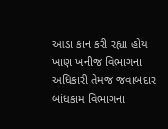આડા કાન કરી રહ્યા હોય ખાણ ખનીજ વિભાગના અધિકારી તેમજ જવાબદાર બાંધકામ વિભાગના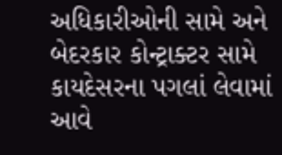અધિકારીઓની સામે અને બેદરકાર કોન્ટ્રાક્ટર સામે કાયદેસરના પગલાં લેવામાં આવે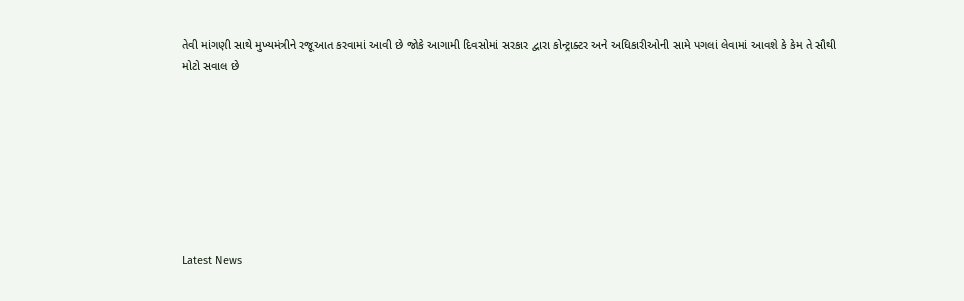તેવી માંગણી સાથે મુખ્યમંત્રીને રજૂઆત કરવામાં આવી છે જોકે આગામી દિવસોમાં સરકાર દ્વારા કોન્ટ્રાક્ટર અને અધિકારીઓની સામે પગલાં લેવામાં આવશે કે કેમ તે સૌથી મોટો સવાલ છે








Latest News